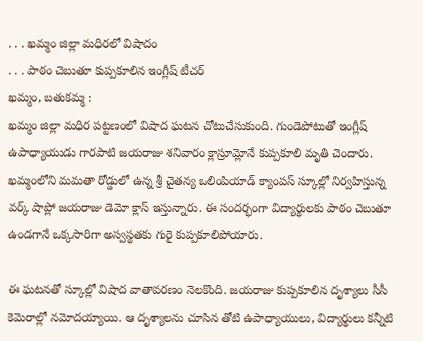. . . ఖమ్మం జిల్లా మధిరలో విషాదం
. . . పాఠం చెబుతూ కుప్పకూలిన ఇంగ్లీష్ టీచర్
ఖమ్మం, బతుకమ్మ :
ఖమ్మం జిల్లా మధిర పట్టణంలో విషాద ఘటన చోటుచేసుకుంది. గుండెపోటుతో ఇంగ్లీష్ ఉపాధ్యాయుడు గారపాటి జయరాజు శనివారం క్లాస్రూమ్లోనే కుప్పకూలి మృతి చెందారు. ఖమ్మంలోని మమతా రోడ్డులో ఉన్న శ్రీ చైతన్య ఒలింపియాడ్ క్యాంపస్ స్కూల్లో నిర్వహిస్తున్న వర్క్ షాప్లో జయరాజు డెమో క్లాస్ ఇస్తున్నారు. ఈ సందర్భంగా విద్యార్థులకు పాఠం చెబుతూ ఉండగానే ఒక్కసారిగా అస్వస్థతకు గురై కుప్పకూలిపోయారు.

ఈ ఘటనతో స్కూల్లో విషాద వాతావరణం నెలకొంది. జయరాజు కుప్పకూలిన దృశ్యాలు సీసీ కెమెరాల్లో నమోదయ్యాయి. ఆ దృశ్యాలను చూసిన తోటి ఉపాధ్యాయులు, విద్యార్థులు కన్నీటి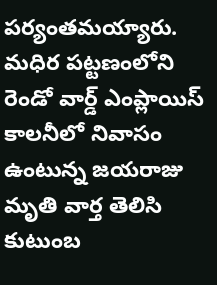పర్యంతమయ్యారు. మధిర పట్టణంలోని రెండో వార్డ్ ఎంప్లాయిస్ కాలనీలో నివాసం ఉంటున్న జయరాజు మృతి వార్త తెలిసి కుటుంబ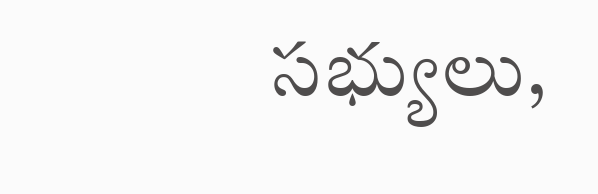సభ్యులు,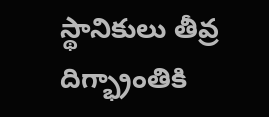స్థానికులు తీవ్ర దిగ్భ్రాంతికి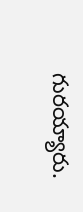గురయ్యారు.